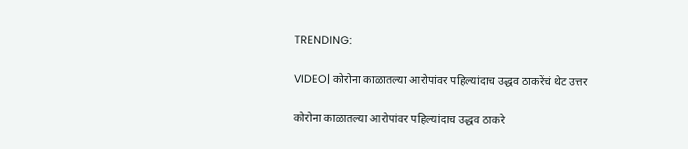TRENDING:

VIDEO| कोरोना काळातल्या आरोपांवर पहिल्यांदाच उद्धव ठाकरेंचं थेट उत्तर

कोरोना काळातल्या आरोपांवर पहिल्यांदाच उद्धव ठाकरे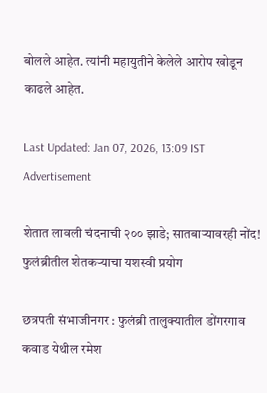बोलले आहेत. त्यांनी महायुतीने केलेले आरोप खोडून काढले आहेत.

Last Updated: Jan 07, 2026, 13:09 IST
Advertisement

शेतात लावली चंदनाची २०० झाडे; सातबाऱ्यावरही नोंद! फुलंब्रीतील शेतकऱ्याचा यशस्वी प्रयोग

छत्रपती संभाजीनगर : फुलंब्री तालुक्यातील डोंगरगाव कवाड येथील रमेश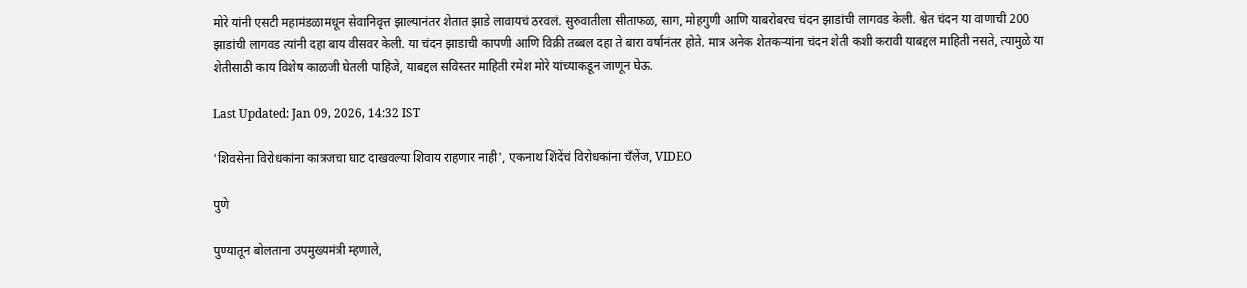मोरे यांनी एसटी महामंडळामधून सेवानिवृत्त झाल्यानंतर शेतात झाडे लावायचं ठरवलं. सुरुवातीला सीताफळ, साग, मोहगुणी आणि याबरोबरच चंदन झाडांची लागवड केली. श्वेत चंदन या वाणाची 200 झाडांची लागवड त्यांनी दहा बाय वीसवर केली. या चंदन झाडाची कापणी आणि विक्री तब्बल दहा ते बारा वर्षानंतर होते. मात्र अनेक शेतकऱ्यांना चंदन शेती कशी करावी याबद्दल माहिती नसते, त्यामुळे या शेतीसाठी काय विशेष काळजी घेतली पाहिजे, याबद्दल सविस्तर माहिती रमेश मोरे यांच्याकडून जाणून घेऊ.

Last Updated: Jan 09, 2026, 14:32 IST

'शिवसेना विरोधकांना कात्रजचा घाट दाखवल्या शिवाय राहणार नाही', एकनाथ शिंदेंचं विरोधकांना चँलेंज, VIDEO

पुणे

पुण्यातून बोलताना उपमुख्यमंत्री म्हणाले,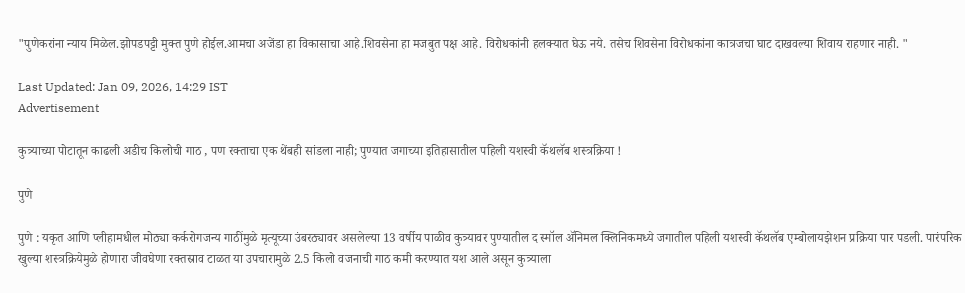"पुणेकरांना न्याय मिळेल.झोपडपट्टी मुक्त पुणे होईल.आमचा अजेंडा हा विकासाचा आहे.शिवसेना हा मजबुत पक्ष आहे. विरोधकांनी हलक्यात घेऊ नये. तसेच शिवसेना विरोधकांना कात्रजचा घाट दाखवल्या शिवाय राहणार नाही. "

Last Updated: Jan 09, 2026, 14:29 IST
Advertisement

कुत्र्याच्या पोटातून काढली अडीच किलोची गाठ , पण रक्ताचा एक थेंबही सांडला नाही; पुण्यात जगाच्या इतिहासातील पहिली यशस्वी कॅथलॅब शस्त्रक्रिया !

पुणे

पुणे : यकृत आणि प्लीहामधील मोठ्या कर्करोगजन्य गाठींमुळे मृत्यूच्या उंबरठ्यावर असलेल्या 13 वर्षीय पाळीव कुत्र्यावर पुण्यातील द स्मॉल ॲनिमल क्लिनिकमध्ये जगातील पहिली यशस्वी कॅथलॅब एम्बोलायझेशन प्रक्रिया पार पडली. पारंपरिक खुल्या शस्त्रक्रियेमुळे होणारा जीवघेणा रक्तस्राव टाळत या उपचारामुळे 2.5 किलो वजनाची गाठ कमी करण्यात यश आले असून कुत्र्याला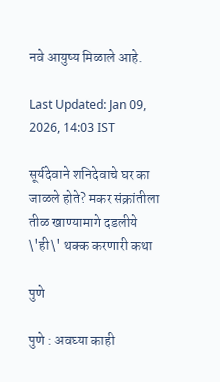नवे आयुष्य मिळाले आहे.

Last Updated: Jan 09, 2026, 14:03 IST

सूर्यदेवाने शनिदेवाचे घर का जाळले होते? मकर संक्रांतीला तीळ खाण्यामागे दडलीये \'ही\' थक्क करणारी कथा

पुणे

पुणे : अवघ्या काही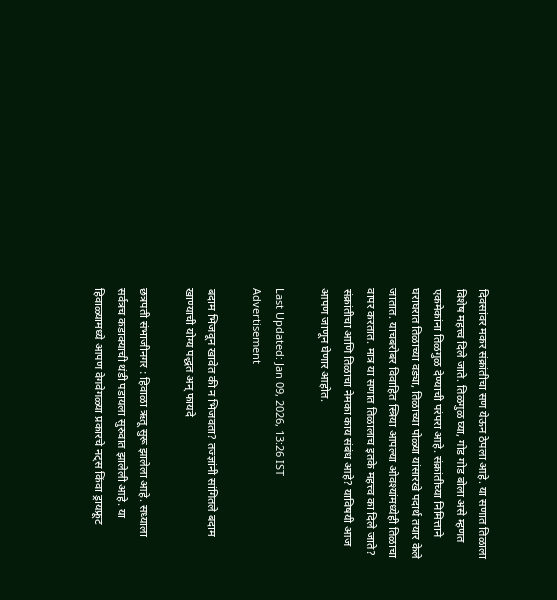दिवसांवर मकर संक्रांतीचा सण येऊन ठेपला आहे. या सणात तिळाला विशेष महत्त्व दिले जाते. तिळगुळ घ्या, गोड गोड बोला असे म्हणत एकमेकांना तिळगुळ देण्याची परंपरा आहे. संक्रांतीच्या निमित्ताने घराघरात तिळाच्या वड्या, तिळाच्या पोळ्या यांसारखे पदार्थ तयार केले जातात. याचबरोबर विवाहित स्त्रिया आपल्या ओवश्यांमध्येही तिळाचा वापर करतात. मात्र या सणात तिळालाच इतके महत्त्व का दिले जाते? संक्रांतीचा आणि तिळाचा नेमका काय संबंध आहे? याविषयी आज आपण जाणून घेणार आहोत.

Last Updated: Jan 09, 2026, 13:26 IST
Advertisement

बदाम भिजवून खावेत की न भिजवता? तज्ज्ञांनी सांगितले बदाम खाण्याची योग्य पद्धत अन् फायदे

छत्रपती संभाजीनगर : हिवाळा ऋतू सुरू झालेला आहे. सध्याला सर्वत्रच कडाक्याची थंडी पडायला सुरुवात झालेली आहे. या हिवाळ्यामध्ये आपण वेगवेगळ्या प्रकारचे नट्स किंवा ड्रायफ्रूट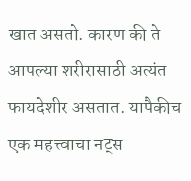खात असतो. कारण की ते आपल्या शरीरासाठी अत्यंत फायदेशीर असतात. यापैकीच एक महत्त्वाचा नट्स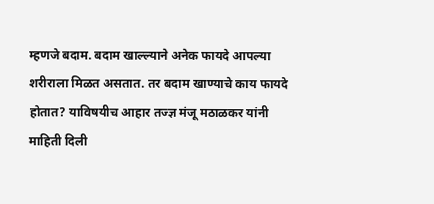म्हणजे बदाम. बदाम खाल्ल्याने अनेक फायदे आपल्या शरीराला मिळत असतात. तर बदाम खाण्याचे काय फायदे होतात? याविषयीच आहार तज्ज्ञ मंजू मठाळकर यांनी माहिती दिली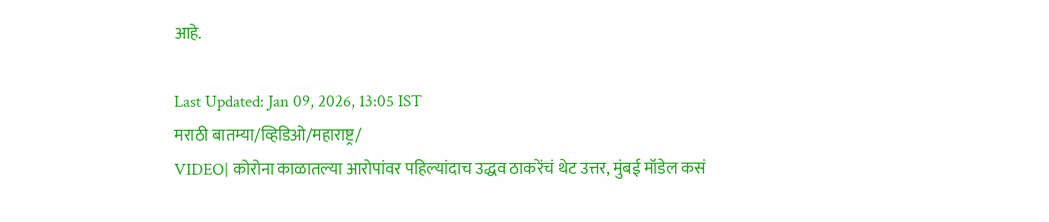आहे.

Last Updated: Jan 09, 2026, 13:05 IST
मराठी बातम्या/व्हिडिओ/महाराष्ट्र/
VIDEO| कोरोना काळातल्या आरोपांवर पहिल्यांदाच उद्धव ठाकरेंचं थेट उत्तर, मुंबई मॉडेल कसं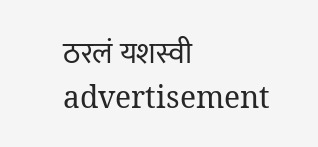ठरलं यशस्वी
advertisement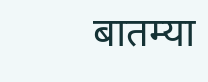बातम्या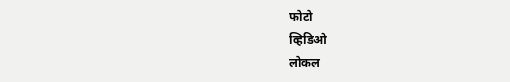फोटो
व्हिडिओ
लोकल